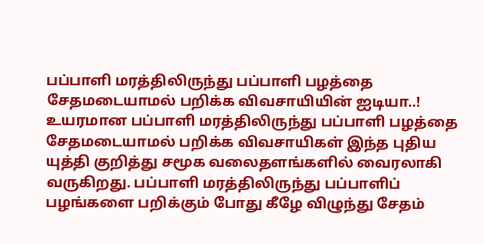பப்பாளி மரத்திலிருந்து பப்பாளி பழத்தை சேதமடையாமல் பறிக்க விவசாயியின் ஐடியா..!
உயரமான பப்பாளி மரத்திலிருந்து பப்பாளி பழத்தை சேதமடையாமல் பறிக்க விவசாயிகள் இந்த புதிய யுத்தி குறித்து சமூக வலைதளங்களில் வைரலாகி வருகிறது. பப்பாளி மரத்திலிருந்து பப்பாளிப் பழங்களை பறிக்கும் போது கீழே விழுந்து சேதம்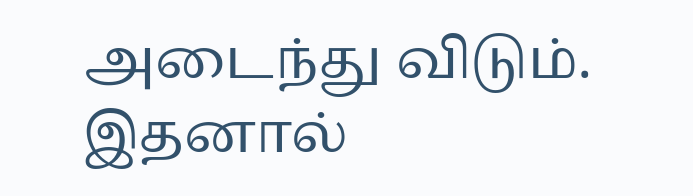அடைந்து விடும். இதனால்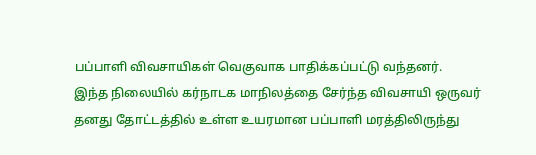பப்பாளி விவசாயிகள் வெகுவாக பாதிக்கப்பட்டு வந்தனர்.
இந்த நிலையில் கர்நாடக மாநிலத்தை சேர்ந்த விவசாயி ஒருவர் தனது தோட்டத்தில் உள்ள உயரமான பப்பாளி மரத்திலிருந்து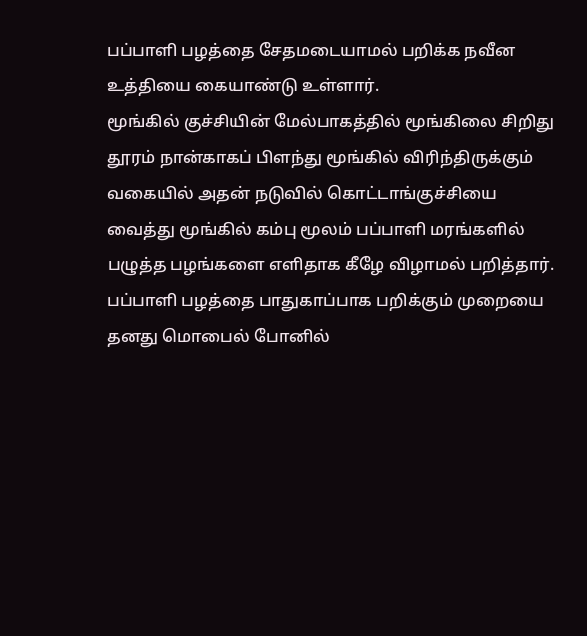பப்பாளி பழத்தை சேதமடையாமல் பறிக்க நவீன உத்தியை கையாண்டு உள்ளார்.
மூங்கில் குச்சியின் மேல்பாகத்தில் மூங்கிலை சிறிது தூரம் நான்காகப் பிளந்து மூங்கில் விரிந்திருக்கும் வகையில் அதன் நடுவில் கொட்டாங்குச்சியை வைத்து மூங்கில் கம்பு மூலம் பப்பாளி மரங்களில் பழுத்த பழங்களை எளிதாக கீழே விழாமல் பறித்தார்.
பப்பாளி பழத்தை பாதுகாப்பாக பறிக்கும் முறையை தனது மொபைல் போனில்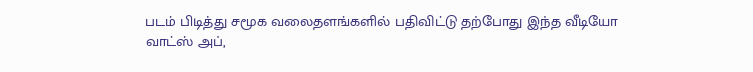படம் பிடித்து சமூக வலைதளங்களில் பதிவிட்டு தற்போது இந்த வீடியோ வாட்ஸ் அப்,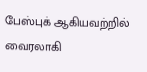பேஸ்புக் ஆகியவற்றில் வைரலாகி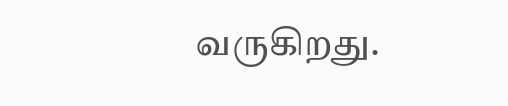வருகிறது.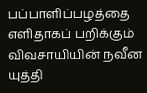பப்பாளிப்பழத்தை எளிதாகப் பறிக்கும் விவசாயியின் நவீன யுத்தி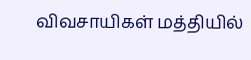விவசாயிகள் மத்தியில்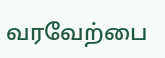வரவேற்பை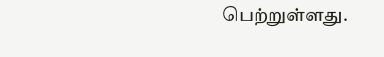பெற்றுள்ளது.